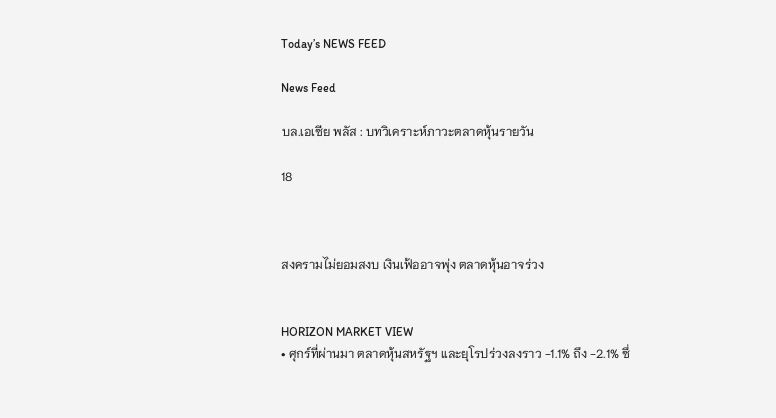Today’s NEWS FEED

News Feed

บล.เอเซีย พลัส : บทวิเคราะห์ภาวะตลาดหุ้นรายวัน

18



สงครามไม่ยอมสงบ เงินเฟ้ออาจพุ่ง ตลาดหุ้นอาจร่วง


HORIZON MARKET VIEW
• ศุกร์ที่ผ่านมา ตลาดหุ้นสหรัฐฯ และยุโรปร่วงลงราว -1.1% ถึง -2.1% ซึ่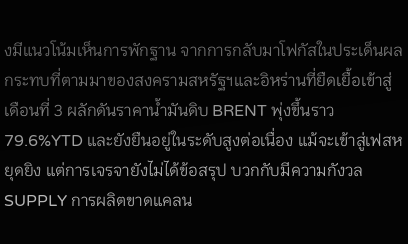งมีแนวโน้มเห็นการพักฐาน จากการกลับมาโฟกัสในประเด็นผลกระทบที่ตามมาของสงครามสหรัฐฯและอิหร่านที่ยืดเยื้อเข้าสู่เดือนที่ 3 ผลักดันราคาน้ำมันดิบ BRENT พุ่งขึ้นราว79.6%YTD และยังยืนอยู่ในระดับสูงต่อเนื่อง แม้จะเข้าสู่เฟสหยุดยิง แต่การเจรจายังไม่ได้ข้อสรุป บวกกับมีความกังวล SUPPLY การผลิตขาดแคลน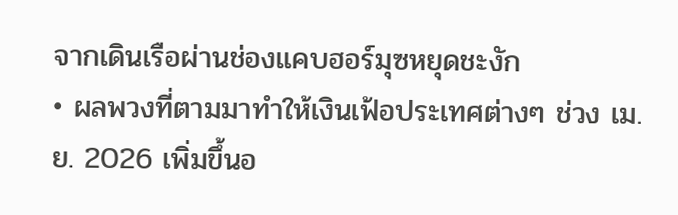จากเดินเรือผ่านช่องแคบฮอร์มุซหยุดชะงัก
• ผลพวงที่ตามมาทำให้เงินเฟ้อประเทศต่างๆ ช่วง เม.ย. 2026 เพิ่มขึ้นอ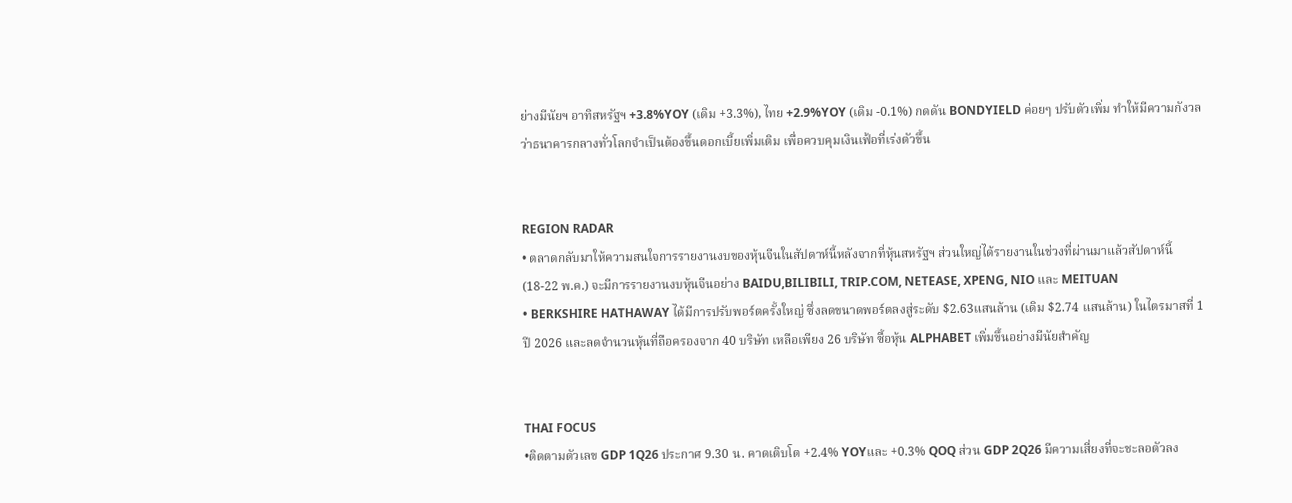ย่างมีนัยฯ อาทิสหรัฐฯ +3.8%YOY (เดิม +3.3%), ไทย +2.9%YOY (เดิม -0.1%) กดดัน BONDYIELD ค่อยๆ ปรับตัวเพิ่ม ทำให้มีความกังวลว่าธนาคารกลางทั่วโลกจำเป็นต้องขึ้นดอกเบี้ยเพิ่มเติม เพื่อควบคุมเงินเฟ้อที่เร่งตัวขึ้น


REGION RADAR
• ตลาดกลับมาให้ความสนใจการรายงานงบของหุ้นจีนในสัปดาห์นี้หลังจากที่หุ้นสหรัฐฯ ส่วนใหญ่ได้รายงานในช่วงที่ผ่านมาแล้วสัปดาห์นี้ (18-22 พ.ค.) จะมีการรายงานงบหุ้นจีนอย่าง BAIDU,BILIBILI, TRIP.COM, NETEASE, XPENG, NIO และ MEITUAN
• BERKSHIRE HATHAWAY ได้มีการปรับพอร์ตครั้งใหญ่ ซึ่งลดขนาดพอร์ตลงสู่ระดับ $2.63แสนล้าน (เดิม $2.74 แสนล้าน) ในไตรมาสที่ 1 ปี 2026 และลดจำนวนหุ้นที่ถือครองจาก 40 บริษัท เหลือเพียง 26 บริษัท ซื้อหุ้น ALPHABET เพิ่มขึ้นอย่างมีนัยสำคัญ


THAI FOCUS
•ติดตามตัวเลข GDP 1Q26 ประกาศ 9.30 น. คาดเติบโต +2.4% YOYและ +0.3% QOQ ส่วน GDP 2Q26 มีความเสี่ยงที่จะชะลอตัวลง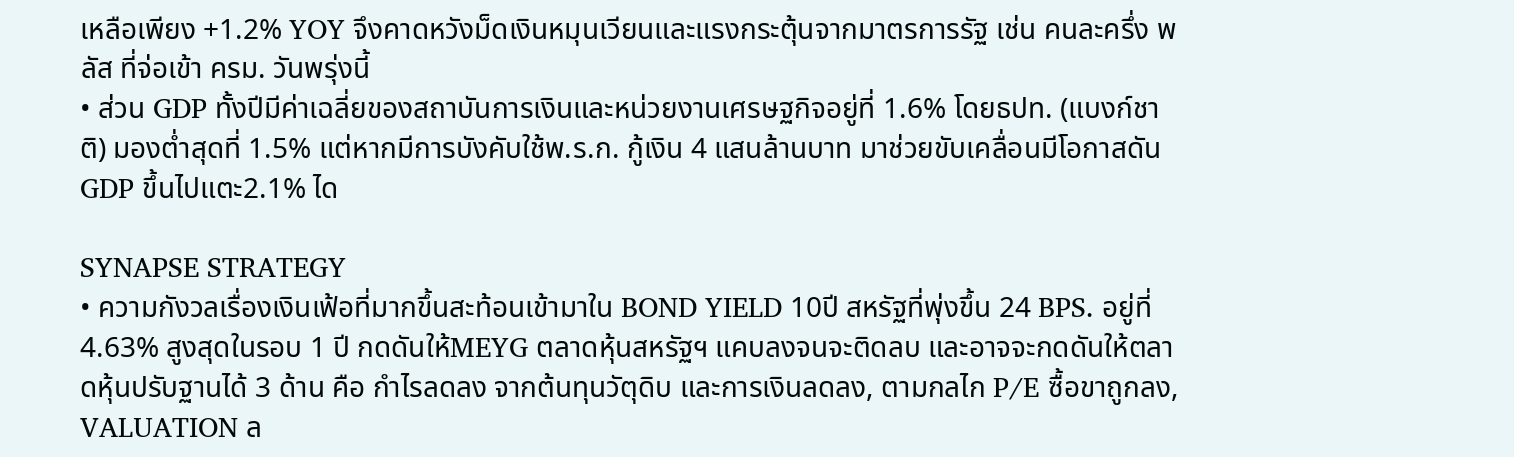เหลือเพียง +1.2% YOY จึงคาดหวังม็ดเงินหมุนเวียนและแรงกระตุ้นจากมาตรการรัฐ เช่น คนละครึ่ง พลัส ที่จ่อเข้า ครม. วันพรุ่งนี้
• ส่วน GDP ทั้งปีมีค่าเฉลี่ยของสถาบันการเงินและหน่วยงานเศรษฐกิจอยู่ที่ 1.6% โดยธปท. (แบงก์ชาติ) มองต่ำสุดที่ 1.5% แต่หากมีการบังคับใช้พ.ร.ก. กู้เงิน 4 แสนล้านบาท มาช่วยขับเคลื่อนมีโอกาสดันGDP ขึ้นไปแตะ2.1% ได

SYNAPSE STRATEGY
• ความกังวลเรื่องเงินเฟ้อที่มากขึ้นสะท้อนเข้ามาใน BOND YIELD 10ปี สหรัฐที่พุ่งขึ้น 24 BPS. อยู่ที่ 4.63% สูงสุดในรอบ 1 ปี กดดันให้MEYG ตลาดหุ้นสหรัฐฯ แคบลงจนจะติดลบ และอาจจะกดดันให้ตลาดหุ้นปรับฐานได้ 3 ด้าน คือ กำไรลดลง จากต้นทุนวัตุดิบ และการเงินลดลง, ตามกลไก P/E ซื้อขาถูกลง, VALUATION ล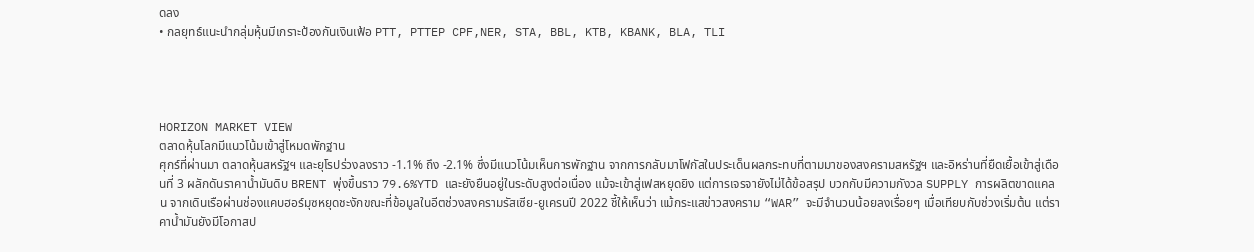ดลง
• กลยุทธ์แนะนำกลุ่มหุ้นมีเกราะป้องกันเงินเฟ้อ PTT, PTTEP CPF,NER, STA, BBL, KTB, KBANK, BLA, TLI




HORIZON MARKET VIEW
ตลาดหุ้นโลกมีแนวโน้มเข้าสู่โหมดพักฐาน
ศุกร์ที่ผ่านมา ตลาดหุ้นสหรัฐฯ และยุโรปร่วงลงราว -1.1% ถึง -2.1% ซึ่งมีแนวโน้มเห็นการพักฐาน จากการกลับมาโฟกัสในประเด็นผลกระทบที่ตามมาของสงครามสหรัฐฯ และอิหร่านที่ยืดเยื้อเข้าสู่เดือนที่ 3 ผลักดันราคาน้ำมันดิบ BRENT พุ่งขึ้นราว 79.6%YTD และยังยืนอยู่ในระดับสูงต่อเนื่อง แม้จะเข้าสู่เฟสหยุดยิง แต่การเจรจายังไม่ได้ข้อสรุป บวกกับมีความกังวล SUPPLY การผลิตขาดแคลน จากเดินเรือผ่านช่องแคบฮอร์มุซหยุดชะงักขณะที่ข้อมูลในอีตช่วงสงครามรัสเซีย-ยูเครนปี 2022 ชี้ให้เห็นว่า แม้กระแสข่าวสงคราม “WAR” จะมีจำนวนน้อยลงเรื่อยๆ เมื่อเทียบกับช่วงเริ่มต้น แต่ราคาน้ำมันยังมีโอกาสป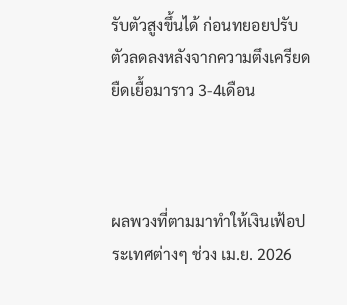รับตัวสูงขึ้นได้ ก่อนทยอยปรับตัวลดลงหลังจากความตึงเครียดยืดเยื้อมาราว 3-4เดือน



ผลพวงที่ตามมาทำให้เงินเฟ้อประเทศต่างๆ ช่วง เม.ย. 2026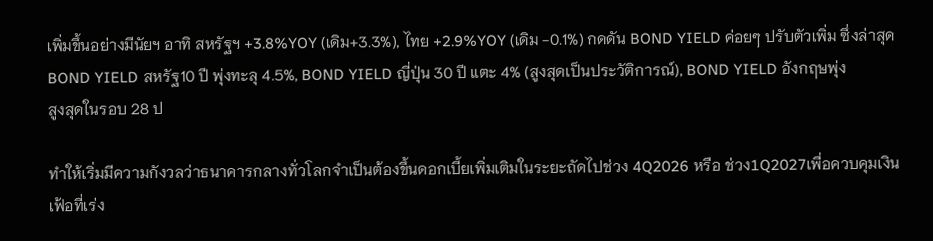เพิ่มขึ้นอย่างมีนัยฯ อาทิ สหรัฐฯ +3.8%YOY (เดิม+3.3%), ไทย +2.9%YOY (เดิม -0.1%) กดดัน BOND YIELD ค่อยๆ ปรับตัวเพิ่ม ซึ่งล่าสุด BOND YIELD สหรัฐ10 ปี พุ่งทะลุ 4.5%, BOND YIELD ญี่ปุ่น 30 ปี แตะ 4% (สูงสุดเป็นประวัติการณ์), BOND YIELD อังกฤษพุ่ง
สูงสุดในรอบ 28 ป

ทำให้เริ่มมีความกังวลว่าธนาคารกลางทั่วโลกจำเป็นต้องขึ้นดอกเบี้ยเพิ่มเติมในระยะถัดไปช่วง 4Q2026 หรือ ช่วง1Q2027เพื่อควบคุมเงินเฟ้อที่เร่ง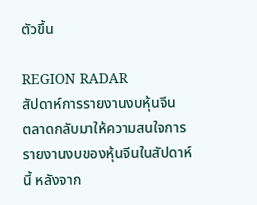ตัวขึ้น

REGION RADAR
สัปดาห์การรายงานงบหุ้นจีน
ตลาดกลับมาให้ความสนใจการรายงานงบของหุ้นจีนในสัปดาห์นี้ หลังจาก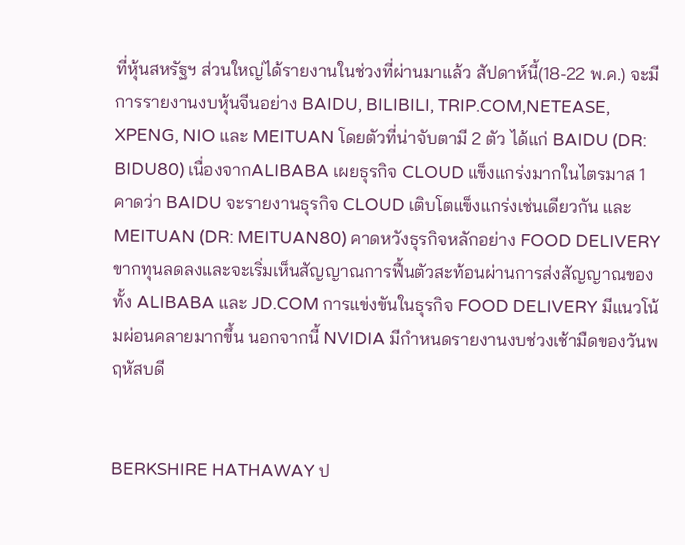ที่หุ้นสหรัฐฯ ส่วนใหญ่ได้รายงานในช่วงที่ผ่านมาแล้ว สัปดาห์นี้(18-22 พ.ค.) จะมีการรายงานงบหุ้นจีนอย่าง BAIDU, BILIBILI, TRIP.COM,NETEASE, XPENG, NIO และ MEITUAN โดยตัวที่น่าจับตามี 2 ตัว ได้แก่ BAIDU (DR: BIDU80) เนื่องจากALIBABA เผยธุรกิจ CLOUD แข็งแกร่งมากในไตรมาส 1 คาดว่า BAIDU จะรายงานธุรกิจ CLOUD เติบโตแข็งแกร่งเช่นเดียวกัน และ MEITUAN (DR: MEITUAN80) คาดหวังธุรกิจหลักอย่าง FOOD DELIVERY ขากทุนลดลงและจะเริ่มเห็นสัญญาณการฟื้นตัวสะท้อนผ่านการส่งสัญญาณของทั้ง ALIBABA และ JD.COM การแข่งขันในธุรกิจ FOOD DELIVERY มีแนวโน้มผ่อนคลายมากขึ้น นอกจากนี้ NVIDIA มีกำหนดรายงานงบช่วงเช้ามืดของวันพฤหัสบดี


BERKSHIRE HATHAWAY ป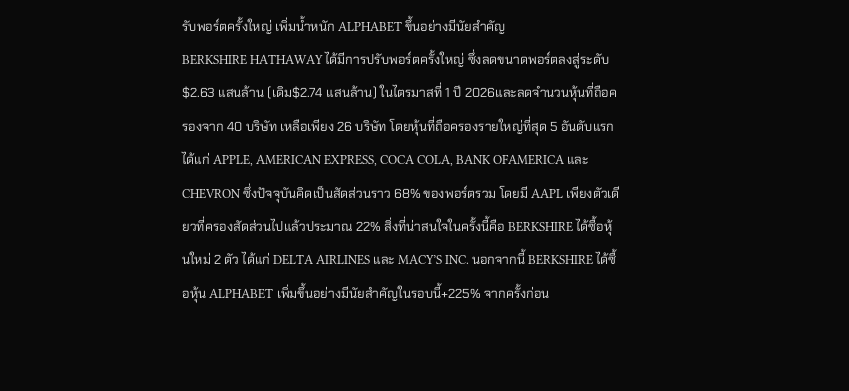รับพอร์ตครั้งใหญ่ เพิ่มน้ำหนัก ALPHABET ขึ้นอย่างมีนัยสำคัญ
BERKSHIRE HATHAWAY ได้มีการปรับพอร์ตครั้งใหญ่ ซึ่งลดขนาดพอร์ตลงสู่ระดับ $2.63 แสนล้าน (เดิม$2.74 แสนล้าน) ในไตรมาสที่ 1 ปี 2026และลดจำนวนหุ้นที่ถือครองจาก 40 บริษัท เหลือเพียง 26 บริษัท โดยหุ้นที่ถือครองรายใหญ่ที่สุด 5 อันดับแรก ได้แก่ APPLE, AMERICAN EXPRESS, COCA COLA, BANK OFAMERICA และ CHEVRON ซึ่งปัจจุบันคิดเป็นสัดส่วนราว 68% ของพอร์ตรวม โดยมี AAPL เพียงตัวเดียวที่ครองสัดส่วนไปแล้วประมาณ 22% สิ่งที่น่าสนใจในครั้งนี้คือ BERKSHIRE ได้ซื้อหุ้นใหม่ 2 ตัว ได้แก่ DELTA AIRLINES และ MACY’S INC. นอกจากนี้ BERKSHIRE ได้ซื้อหุ้น ALPHABET เพิ่มขึ้นอย่างมีนัยสำคัญในรอบนี้+225% จากครั้งก่อน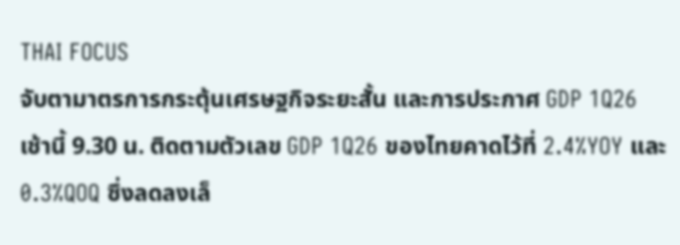THAI FOCUS
จับตามาตรการกระตุ้นเศรษฐกิจระยะสั้น และการประกาศ GDP 1Q26
เช้านี้ 9.30 น. ติดตามตัวเลข GDP 1Q26 ของไทยคาดไว้ที่ 2.4%YOY และ 0.3%QOQ ซึ่งลดลงเล็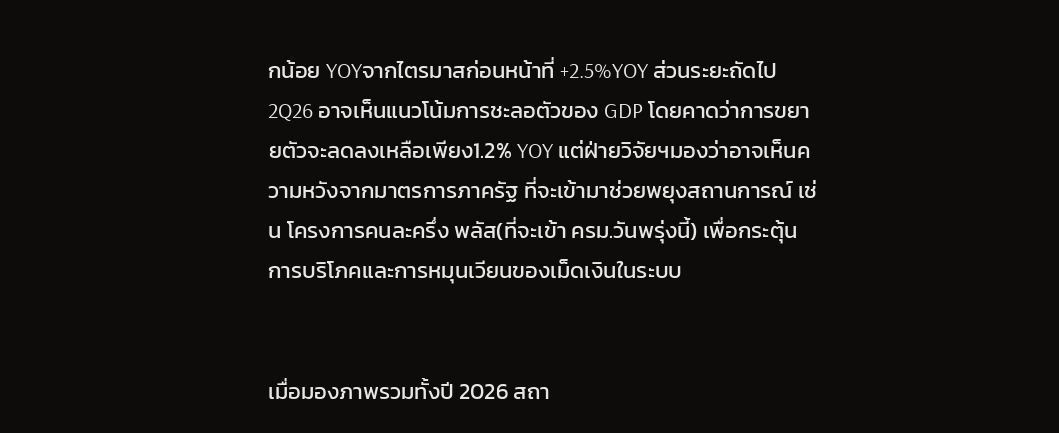กน้อย YOYจากไตรมาสก่อนหน้าที่ +2.5%YOY ส่วนระยะถัดไป 2Q26 อาจเห็นแนวโน้มการชะลอตัวของ GDP โดยคาดว่าการขยายตัวจะลดลงเหลือเพียง1.2% YOY แต่ฝ่ายวิจัยฯมองว่าอาจเห็นความหวังจากมาตรการภาครัฐ ที่จะเข้ามาช่วยพยุงสถานการณ์ เช่น โครงการคนละครึ่ง พลัส(ที่จะเข้า ครม.วันพรุ่งนี้) เพื่อกระตุ้นการบริโภคและการหมุนเวียนของเม็ดเงินในระบบ


เมื่อมองภาพรวมทั้งปี 2026 สถา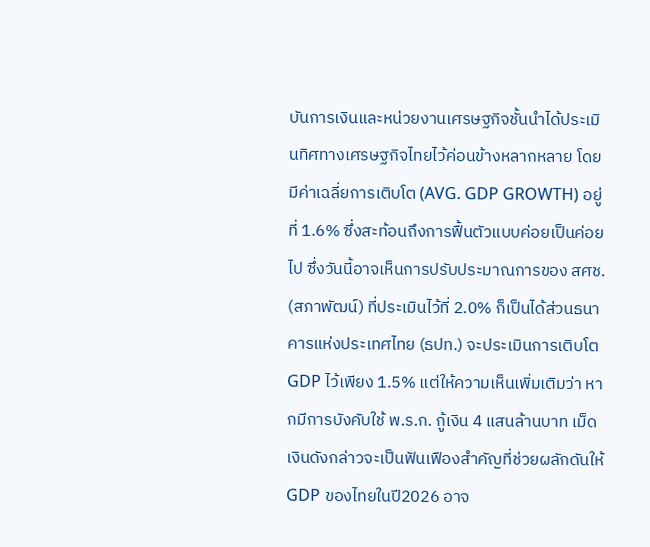บันการเงินและหน่วยงานเศรษฐกิจชั้นนำได้ประเมินทิศทางเศรษฐกิจไทยไว้ค่อนข้างหลากหลาย โดยมีค่าเฉลี่ยการเติบโต (AVG. GDP GROWTH) อยู่ที่ 1.6% ซึ่งสะท้อนถึงการฟื้นตัวแบบค่อยเป็นค่อยไป ซึ่งวันนี้อาจเห็นการปรับประมาณการของ สศช. (สภาพัฒน์) ที่ประเมินไว้ที่ 2.0% ก็เป็นได้ส่วนธนาคารแห่งประเทศไทย (ธปท.) จะประเมินการเติบโต GDP ไว้เพียง 1.5% แต่ให้ความเห็นเพิ่มเติมว่า หากมีการบังคับใช้ พ.ร.ก. กู้เงิน 4 แสนล้านบาท เม็ดเงินดังกล่าวจะเป็นฟันเฟืองสำคัญที่ช่วยผลักดันให้ GDP ของไทยในปี2026 อาจ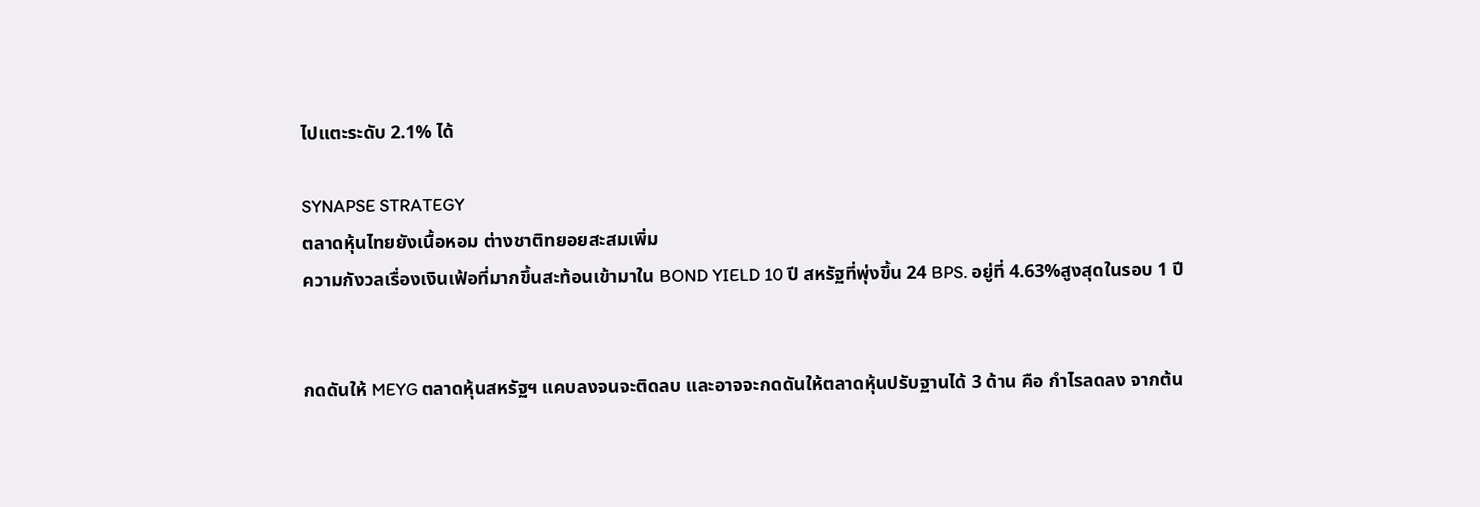ไปแตะระดับ 2.1% ได้

SYNAPSE STRATEGY
ตลาดหุ้นไทยยังเนื้อหอม ต่างชาติทยอยสะสมเพิ่ม
ความกังวลเรื่องเงินเฟ้อที่มากขึ้นสะท้อนเข้ามาใน BOND YIELD 10 ปี สหรัฐที่พุ่งขึ้น 24 BPS. อยู่ที่ 4.63%สูงสุดในรอบ 1 ปี


กดดันให้ MEYG ตลาดหุ้นสหรัฐฯ แคบลงจนจะติดลบ และอาจจะกดดันให้ตลาดหุ้นปรับฐานได้ 3 ด้าน คือ กำไรลดลง จากต้น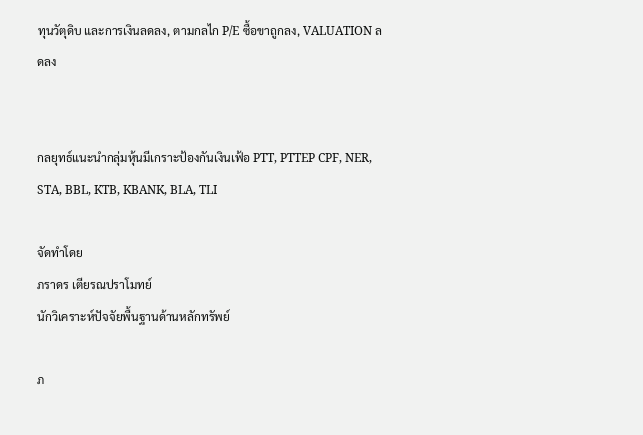ทุนวัตุดิบ และการเงินลดลง, ตามกลไก P/E ซื้อขาถูกลง, VALUATION ลดลง


กลยุทธ์แนะนำกลุ่มหุ้นมีเกราะป้องกันเงินเฟ้อ PTT, PTTEP CPF, NER, STA, BBL, KTB, KBANK, BLA, TLI

จัดทำโดย
ภราดร เตียรณปราโมทย์
นักวิเคราะห์ปัจจัยพื้นฐานด้านหลักทรัพย์

ภ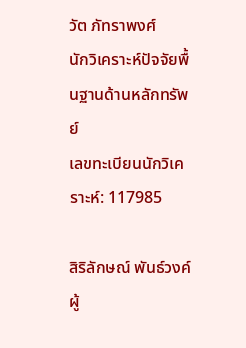วัต ภัทราพงศ์
นักวิเคราะห์ปัจจัยพื้นฐานด้านหลักทรัพย์
เลขทะเบียนนักวิเคราะห์: 117985

สิริลักษณ์ พันธ์วงค์
ผู้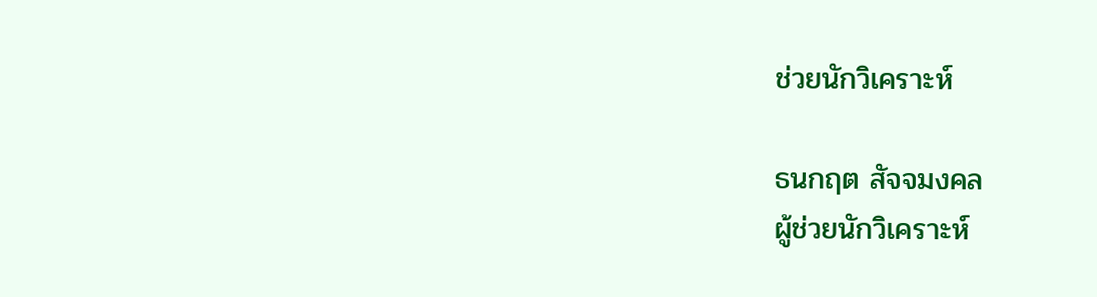ช่วยนักวิเคราะห์

ธนกฤต สัจจมงคล
ผู้ช่วยนักวิเคราะห์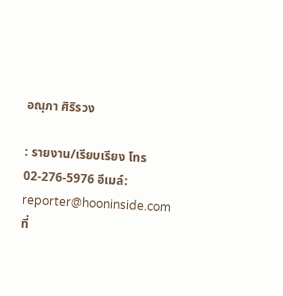อณุภา ศิริรวง

: รายงาน/เรียบเรียง โทร 02-276-5976 อีเมล์: reporter@hooninside.com ที่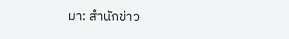มา: สำนักข่าว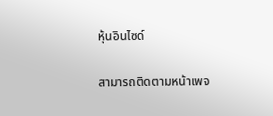หุ้นอินไซด์

สามารถติดตามหน้าเพจ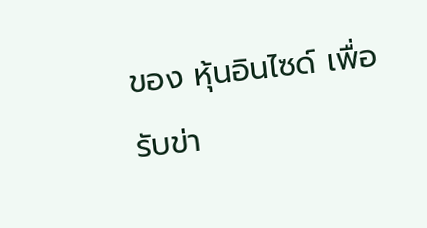ของ หุ้นอินไซด์ เพื่อรับข่า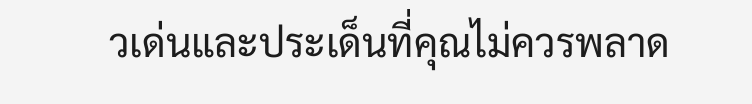วเด่นและประเด็นที่คุณไม่ควรพลาด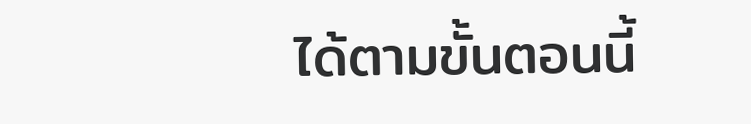ได้ตามขั้นตอนนี้